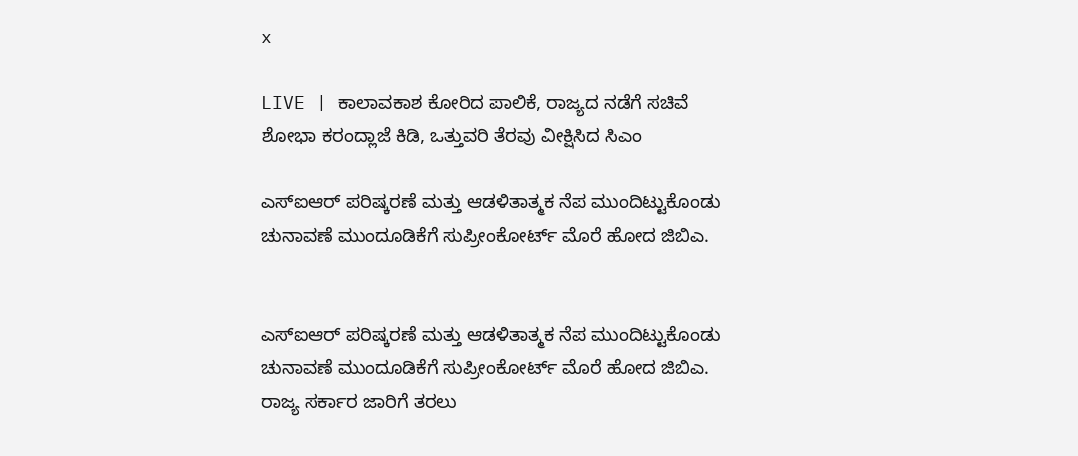x

LIVE | ಕಾಲಾವಕಾಶ ಕೋರಿದ ಪಾಲಿಕೆ, ರಾಜ್ಯದ ನಡೆಗೆ ಸಚಿವೆ ಶೋಭಾ ಕರಂದ್ಲಾಜೆ ಕಿಡಿ, ಒತ್ತುವರಿ ತೆರವು ವೀಕ್ಷಿಸಿದ ಸಿಎಂ

ಎಸ್‌ಐಆರ್ ಪರಿಷ್ಕರಣೆ ಮತ್ತು ಆಡಳಿತಾತ್ಮಕ ನೆಪ ಮುಂದಿಟ್ಟುಕೊಂಡು ಚುನಾವಣೆ ಮುಂದೂಡಿಕೆಗೆ ಸುಪ್ರೀಂಕೋರ್ಟ್ ಮೊರೆ ಹೋದ ಜಿಬಿಎ.


ಎಸ್‌ಐಆರ್ ಪರಿಷ್ಕರಣೆ ಮತ್ತು ಆಡಳಿತಾತ್ಮಕ ನೆಪ ಮುಂದಿಟ್ಟುಕೊಂಡು ಚುನಾವಣೆ ಮುಂದೂಡಿಕೆಗೆ ಸುಪ್ರೀಂಕೋರ್ಟ್ ಮೊರೆ ಹೋದ ಜಿಬಿಎ. ರಾಜ್ಯ ಸರ್ಕಾರ ಜಾರಿಗೆ ತರಲು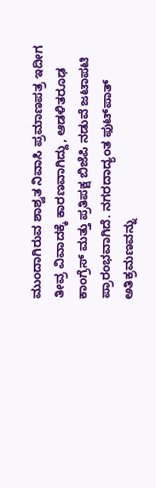ಮುಂದಾಗಿರುವ ಶಾಶ್ವತ ನಿವಾಸಿ ಪ್ರಮಾಣಪತ್ರ ಇದೀಗ ತೀವ್ರ ವಿವಾದಕ್ಕೆ ಕಾರಣವಾಗಿದ್ದು, ಆಡಳಿತರೂಢ ಕಾಂಗ್ರೆಸ್‌ ಮತ್ತು ಪ್ರತಿಪಕ್ಷ ಬಿಜೆಪಿ ನಡುವೆ ಜಟಾಪಟಿ ಪ್ರಾರಂಭವಾಗಿದೆ. ನಗರದಾದ್ಯಂತ ಫುಟ್‌ಪಾತ್‌ ಅತಿಕ್ರಮಣವನ್ನು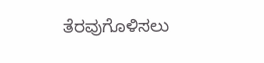ತೆರವುಗೊಳಿಸಲು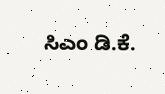ಸಿಎಂ ಡಿ.ಕೆ.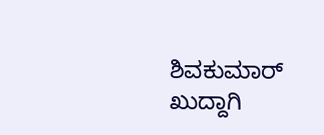ಶಿವಕುಮಾರ್‌ ಖುದ್ದಾಗಿ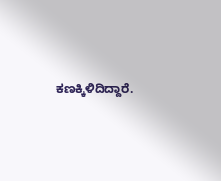ಕಣಕ್ಕಿಳಿದಿದ್ದಾರೆ.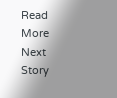Read More
Next Story